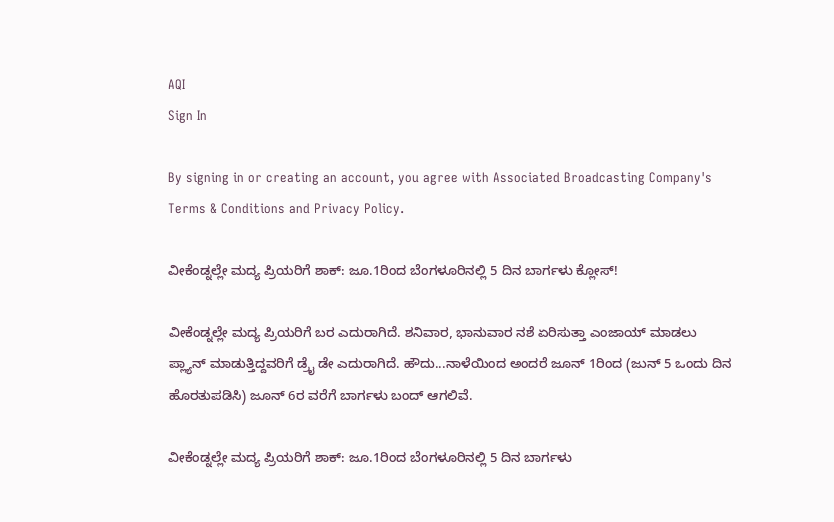AQI
Sign In

By signing in or creating an account, you agree with Associated Broadcasting Company's Terms & Conditions and Privacy Policy.

ವೀಕೆಂಡ್ನಲ್ಲೇ ಮದ್ಯ ಪ್ರಿಯರಿಗೆ ಶಾಕ್: ಜೂ.1ರಿಂದ ಬೆಂಗಳೂರಿನಲ್ಲಿ 5 ದಿನ ಬಾರ್ಗಳು ಕ್ಲೋಸ್!

ವೀಕೆಂಡ್ನಲ್ಲೇ ಮದ್ಯ ಪ್ರಿಯರಿಗೆ ಬರ ಎದುರಾಗಿದೆ. ಶನಿವಾರ, ಭಾನುವಾರ ನಶೆ ಏರಿಸುತ್ತಾ ಎಂಜಾಯ್ ಮಾಡಲು ಪ್ಲ್ಯಾನ್ ಮಾಡುತ್ತಿದ್ದವರಿಗೆ ಡ್ರೈ ಡೇ ಎದುರಾಗಿದೆ. ಹೌದು...ನಾಳೆಯಿಂದ ಅಂದರೆ ಜೂನ್ 1ರಿಂದ (ಜುನ್ 5 ಒಂದು ದಿನ ಹೊರತುಪಡಿಸಿ) ಜೂನ್ 6ರ ವರೆಗೆ ಬಾರ್ಗಳು ಬಂದ್ ಆಗಲಿವೆ.

ವೀಕೆಂಡ್ನಲ್ಲೇ ಮದ್ಯ ಪ್ರಿಯರಿಗೆ ಶಾಕ್: ಜೂ.1ರಿಂದ ಬೆಂಗಳೂರಿನಲ್ಲಿ 5 ದಿನ ಬಾರ್ಗಳು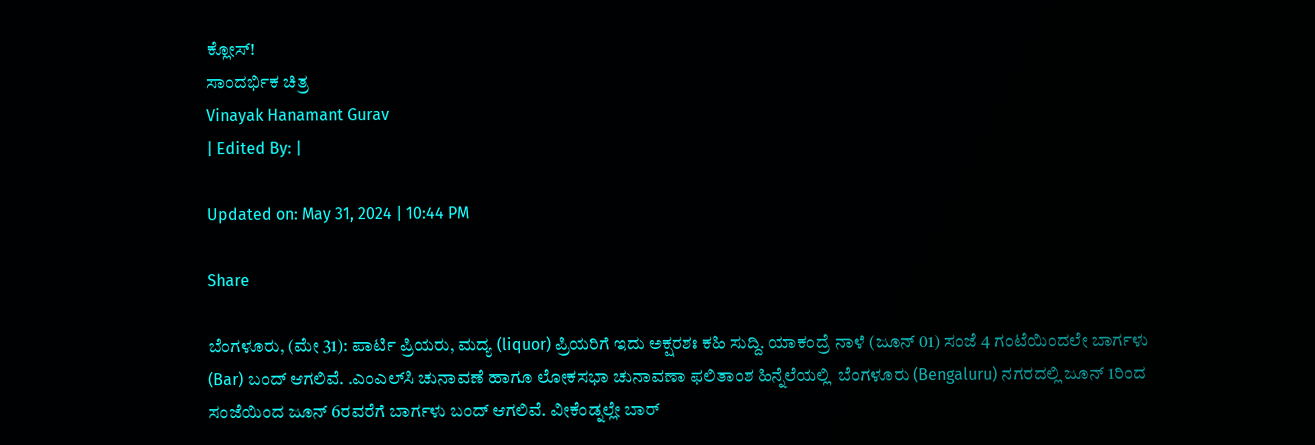ಕ್ಲೋಸ್!
ಸಾಂದರ್ಭಿಕ ಚಿತ್ರ
Vinayak Hanamant Gurav
| Edited By: |

Updated on: May 31, 2024 | 10:44 PM

Share

ಬೆಂಗಳೂರು, (ಮೇ 31): ಪಾರ್ಟಿ ಪ್ರಿಯರು, ಮದ್ಯ (liquor) ಪ್ರಿಯರಿಗೆ ಇದು ಅಕ್ಷರಶಃ ಕಹಿ ಸುದ್ದಿ. ಯಾಕಂದ್ರೆ ನಾಳೆ (ಜೂನ್ 01) ಸಂಜೆ 4 ಗಂಟೆಯಿಂದಲೇ ಬಾರ್ಗಳು (Bar) ಬಂದ್ ಆಗಲಿವೆ. .ಎಂಎಲ್‌ಸಿ ಚುನಾವಣೆ ಹಾಗೂ ಲೋಕಸಭಾ ಚುನಾವಣಾ ಫಲಿತಾಂಶ ಹಿನ್ನೆಲೆಯಲ್ಲಿ  ಬೆಂಗಳೂರು (Bengaluru) ನಗರದಲ್ಲಿ ಜೂನ್ 1ರಿಂದ ಸಂಜೆಯಿಂದ ಜೂನ್ 6ರವರೆಗೆ ಬಾರ್ಗಳು ಬಂದ್ ಆಗಲಿವೆ. ವೀಕೆಂಡ್ನಲ್ಲೇ ಬಾರ್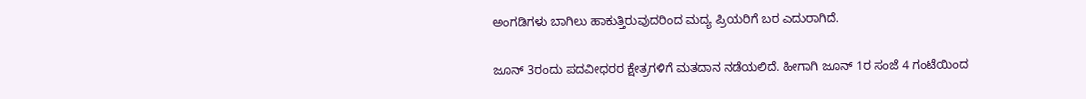ಅಂಗಡಿಗಳು ಬಾಗಿಲು ಹಾಕುತ್ತಿರುವುದರಿಂದ ಮದ್ಯ ಪ್ರಿಯರಿಗೆ ಬರ ಎದುರಾಗಿದೆ.

ಜೂನ್‌ 3ರಂದು ಪದವೀಧರರ ಕ್ಷೇತ್ರಗಳಿಗೆ ಮತದಾನ ನಡೆಯಲಿದೆ. ಹೀಗಾಗಿ ಜೂನ್‌ 1ರ ಸಂಜೆ 4 ಗಂಟೆಯಿಂದ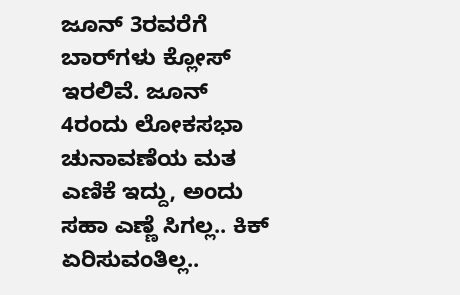ಜೂನ್‌ 3ರವರೆಗೆ ಬಾರ್‌ಗಳು ಕ್ಲೋಸ್‌ ಇರಲಿವೆ. ಜೂನ್ 4ರಂದು ಲೋಕಸಭಾ ಚುನಾವಣೆಯ ಮತ ಎಣಿಕೆ ಇದ್ದು, ಅಂದು ಸಹಾ ಎಣ್ಣೆ ಸಿಗಲ್ಲ.. ಕಿಕ್ ಏರಿಸುವಂತಿಲ್ಲ..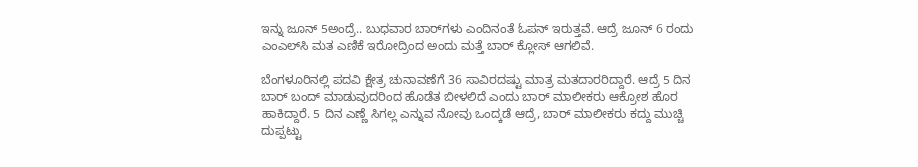ಇನ್ನು ಜೂನ್‌ 5ಅಂದ್ರೆ.. ಬುಧವಾರ ಬಾರ್‌ಗಳು ಎಂದಿನಂತೆ ಓಪನ್‌ ಇರುತ್ತವೆ. ಆದ್ರೆ ಜೂನ್‌ 6 ರಂದು ಎಂಎಲ್‌ಸಿ ಮತ ಎಣಿಕೆ ಇರೋದ್ರಿಂದ ಅಂದು ಮತ್ತೆ ಬಾರ್ ಕ್ಲೋಸ್ ಆಗಲಿವೆ.

ಬೆಂಗಳೂರಿನಲ್ಲಿ ಪದವಿ ಕ್ಷೇತ್ರ ಚುನಾವಣೆಗೆ 36 ಸಾವಿರದಷ್ಟು ಮಾತ್ರ ಮತದಾರರಿದ್ದಾರೆ. ಆದ್ರೆ 5 ದಿನ ಬಾರ್ ಬಂದ್ ಮಾಡುವುದರಿಂದ ಹೊಡೆತ ಬೀಳಲಿದೆ ಎಂದು ಬಾರ್ ಮಾಲೀಕರು ಆಕ್ರೋಶ ಹೊರ ಹಾಕಿದ್ದಾರೆ. 5 ದಿನ ಎಣ್ಣೆ ಸಿಗಲ್ಲ ಎನ್ನುವ ನೋವು ಒಂದ್ಕಡೆ ಆದ್ರೆ, ಬಾರ್ ಮಾಲೀಕರು ಕದ್ದು ಮುಚ್ಚಿ ದುಪ್ಪಟ್ಟು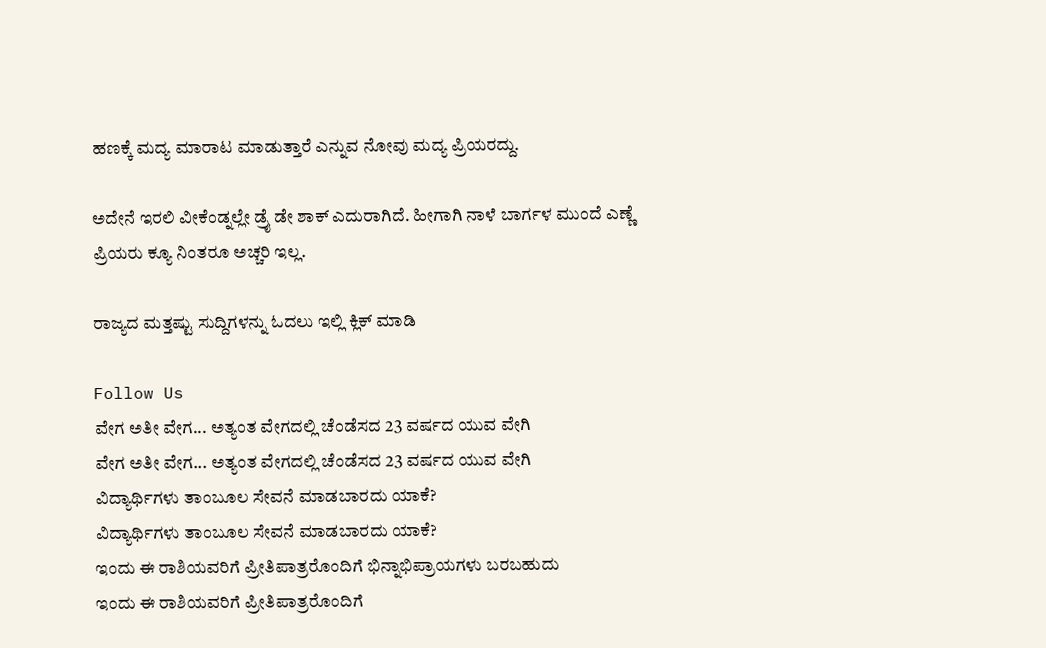ಹಣಕ್ಕೆ ಮದ್ಯ ಮಾರಾಟ ಮಾಡುತ್ತಾರೆ ಎನ್ನುವ ನೋವು ಮದ್ಯ ಪ್ರಿಯರದ್ದು.

ಅದೇನೆ ಇರಲಿ ವೀಕೆಂಡ್ನಲ್ಲೇ ಡ್ರೈ ಡೇ ಶಾಕ್ ಎದುರಾಗಿದೆ. ಹೀಗಾಗಿ ನಾಳೆ ಬಾರ್ಗಳ ಮುಂದೆ ಎಣ್ಣೆ ಪ್ರಿಯರು ಕ್ಯೂ ನಿಂತರೂ ಅಚ್ಚರಿ ಇಲ್ಲ.

ರಾಜ್ಯದ ಮತ್ತಷ್ಟು ಸುದ್ದಿಗಳನ್ನು ಓದಲು ಇಲ್ಲಿ ಕ್ಲಿಕ್ ಮಾಡಿ

Follow Us
ವೇಗ ಅತೀ ವೇಗ... ಅತ್ಯಂತ ವೇಗದಲ್ಲಿ ಚೆಂಡೆಸದ 23 ವರ್ಷದ ಯುವ ವೇಗಿ
ವೇಗ ಅತೀ ವೇಗ... ಅತ್ಯಂತ ವೇಗದಲ್ಲಿ ಚೆಂಡೆಸದ 23 ವರ್ಷದ ಯುವ ವೇಗಿ
ವಿದ್ಯಾರ್ಥಿಗಳು ತಾಂಬೂಲ ಸೇವನೆ ಮಾಡಬಾರದು ಯಾಕೆ?
ವಿದ್ಯಾರ್ಥಿಗಳು ತಾಂಬೂಲ ಸೇವನೆ ಮಾಡಬಾರದು ಯಾಕೆ?
ಇಂದು ಈ ರಾಶಿಯವರಿಗೆ ಪ್ರೀತಿಪಾತ್ರರೊಂದಿಗೆ ಭಿನ್ನಾಭಿಪ್ರಾಯಗಳು ಬರಬಹುದು
ಇಂದು ಈ ರಾಶಿಯವರಿಗೆ ಪ್ರೀತಿಪಾತ್ರರೊಂದಿಗೆ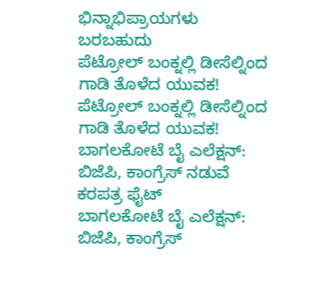ಭಿನ್ನಾಭಿಪ್ರಾಯಗಳು ಬರಬಹುದು
ಪೆಟ್ರೋಲ್ ಬಂಕ್ನಲ್ಲಿ ಡೀಸೆಲ್ನಿಂದ ಗಾಡಿ ತೊಳೆದ ಯುವಕ!
ಪೆಟ್ರೋಲ್ ಬಂಕ್ನಲ್ಲಿ ಡೀಸೆಲ್ನಿಂದ ಗಾಡಿ ತೊಳೆದ ಯುವಕ!
ಬಾಗಲಕೋಟೆ ಬೈ ಎಲೆಕ್ಷನ್: ಬಿಜೆಪಿ, ಕಾಂಗ್ರೆಸ್ ನಡುವೆ ಕರಪತ್ರ ಫೈಟ್
ಬಾಗಲಕೋಟೆ ಬೈ ಎಲೆಕ್ಷನ್: ಬಿಜೆಪಿ, ಕಾಂಗ್ರೆಸ್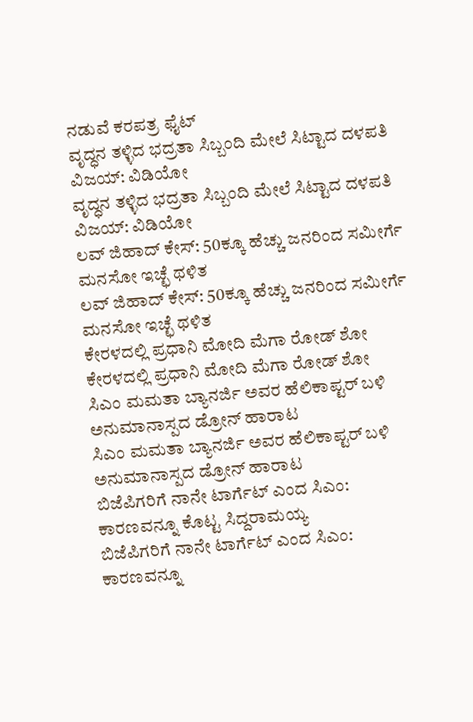ನಡುವೆ ಕರಪತ್ರ ಫೈಟ್
ವೃದ್ಧನ ತಳ್ಳಿದ ಭದ್ರತಾ ಸಿಬ್ಬಂದಿ ಮೇಲೆ ಸಿಟ್ಟಾದ ದಳಪತಿ ವಿಜಯ್: ವಿಡಿಯೋ
ವೃದ್ಧನ ತಳ್ಳಿದ ಭದ್ರತಾ ಸಿಬ್ಬಂದಿ ಮೇಲೆ ಸಿಟ್ಟಾದ ದಳಪತಿ ವಿಜಯ್: ವಿಡಿಯೋ
ಲವ್ ಜಿಹಾದ್ ಕೇಸ್: 50ಕ್ಕೂ ಹೆಚ್ಚು ಜನರಿಂದ ಸಮೀರ್ಗೆ ಮನಸೋ ಇಚ್ಛೆ ಥಳಿತ
ಲವ್ ಜಿಹಾದ್ ಕೇಸ್: 50ಕ್ಕೂ ಹೆಚ್ಚು ಜನರಿಂದ ಸಮೀರ್ಗೆ ಮನಸೋ ಇಚ್ಛೆ ಥಳಿತ
ಕೇರಳದಲ್ಲಿ ಪ್ರಧಾನಿ ಮೋದಿ ಮೆಗಾ ರೋಡ್ ಶೋ
ಕೇರಳದಲ್ಲಿ ಪ್ರಧಾನಿ ಮೋದಿ ಮೆಗಾ ರೋಡ್ ಶೋ
ಸಿಎಂ ಮಮತಾ ಬ್ಯಾನರ್ಜಿ ಅವರ ಹೆಲಿಕಾಪ್ಟರ್ ಬಳಿ ಅನುಮಾನಾಸ್ಪದ ಡ್ರೋನ್ ಹಾರಾಟ
ಸಿಎಂ ಮಮತಾ ಬ್ಯಾನರ್ಜಿ ಅವರ ಹೆಲಿಕಾಪ್ಟರ್ ಬಳಿ ಅನುಮಾನಾಸ್ಪದ ಡ್ರೋನ್ ಹಾರಾಟ
ಬಿಜೆಪಿಗರಿಗೆ ನಾನೇ ಟಾರ್ಗೆಟ್ ಎಂದ ಸಿಎಂ: ಕಾರಣವನ್ನೂ ಕೊಟ್ಟ ಸಿದ್ದರಾಮಯ್ಯ
ಬಿಜೆಪಿಗರಿಗೆ ನಾನೇ ಟಾರ್ಗೆಟ್ ಎಂದ ಸಿಎಂ: ಕಾರಣವನ್ನೂ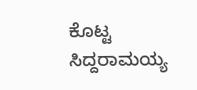ಕೊಟ್ಟ ಸಿದ್ದರಾಮಯ್ಯ